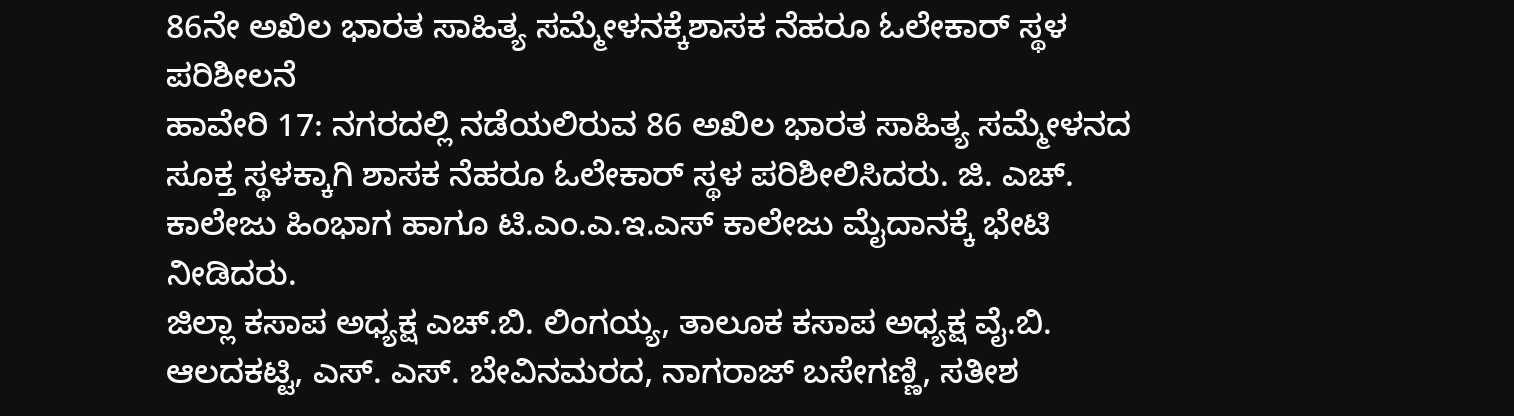86ನೇ ಅಖಿಲ ಭಾರತ ಸಾಹಿತ್ಯ ಸಮ್ಮೇಳನಕ್ಕೆಶಾಸಕ ನೆಹರೂ ಓಲೇಕಾರ್ ಸ್ಥಳ ಪರಿಶೀಲನೆ
ಹಾವೇರಿ 17: ನಗರದಲ್ಲಿ ನಡೆಯಲಿರುವ 86 ಅಖಿಲ ಭಾರತ ಸಾಹಿತ್ಯ ಸಮ್ಮೇಳನದ ಸೂಕ್ತ ಸ್ಥಳಕ್ಕಾಗಿ ಶಾಸಕ ನೆಹರೂ ಓಲೇಕಾರ್ ಸ್ಥಳ ಪರಿಶೀಲಿಸಿದರು. ಜಿ. ಎಚ್. ಕಾಲೇಜು ಹಿಂಭಾಗ ಹಾಗೂ ಟಿ.ಎಂ.ಎ.ಇ.ಎಸ್ ಕಾಲೇಜು ಮೈದಾನಕ್ಕೆ ಭೇಟಿ ನೀಡಿದರು.
ಜಿಲ್ಲಾ ಕಸಾಪ ಅಧ್ಯಕ್ಷ ಎಚ್.ಬಿ. ಲಿಂಗಯ್ಯ, ತಾಲೂಕ ಕಸಾಪ ಅಧ್ಯಕ್ಷ ವೈ.ಬಿ. ಆಲದಕಟ್ಟಿ, ಎಸ್. ಎಸ್. ಬೇವಿನಮರದ, ನಾಗರಾಜ್ ಬಸೇಗಣ್ಣಿ, ಸತೀಶ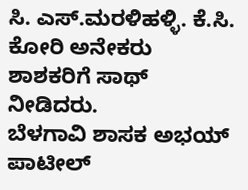ಸಿ. ಎಸ್.ಮರಳಿಹಳ್ಳಿ. ಕೆ.ಸಿ. ಕೋರಿ ಅನೇಕರು ಶಾಶಕರಿಗೆ ಸಾಥ್ ನೀಡಿದರು.
ಬೆಳಗಾವಿ ಶಾಸಕ ಅಭಯ್ ಪಾಟೀಲ್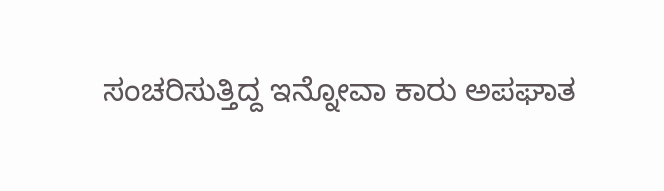ಸಂಚರಿಸುತ್ತಿದ್ದ ಇನ್ನೋವಾ ಕಾರು ಅಪಘಾತ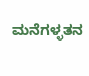ಮನೆಗಳ್ಳತನ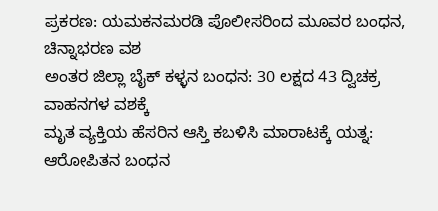ಪ್ರಕರಣ: ಯಮಕನಮರಡಿ ಪೊಲೀಸರಿಂದ ಮೂವರ ಬಂಧನ, ಚಿನ್ನಾಭರಣ ವಶ
ಅಂತರ ಜಿಲ್ಲಾ ಬೈಕ್ ಕಳ್ಳನ ಬಂಧನ: 30 ಲಕ್ಷದ 43 ದ್ವಿಚಕ್ರ ವಾಹನಗಳ ವಶಕ್ಕೆ
ಮೃತ ವ್ಯಕ್ತಿಯ ಹೆಸರಿನ ಆಸ್ತಿ ಕಬಳಿಸಿ ಮಾರಾಟಕ್ಕೆ ಯತ್ನ: ಆರೋಪಿತನ ಬಂಧನ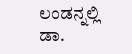ಲಂಡನ್ನಲ್ಲಿ ಡಾ.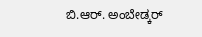ಬಿ.ಆರ್. ಅಂಬೇಡ್ಕರ್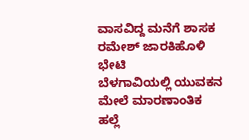ವಾಸವಿದ್ದ ಮನೆಗೆ ಶಾಸಕ ರಮೇಶ್ ಜಾರಕಿಹೊಳಿ ಭೇಟಿ
ಬೆಳಗಾವಿಯಲ್ಲಿ ಯುವಕನ ಮೇಲೆ ಮಾರಣಾಂತಿಕ ಹಲ್ಲೆ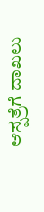ಆಸ್ಪತ್ರೆಗೆ ದಾಖಲು